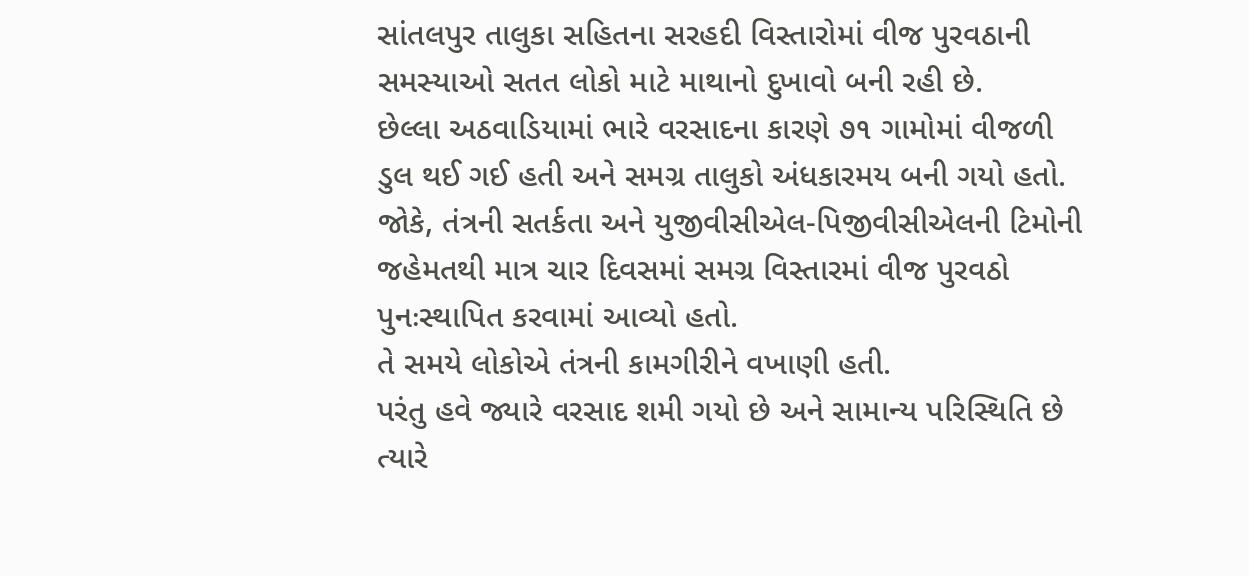સાંતલપુર તાલુકા સહિતના સરહદી વિસ્તારોમાં વીજ પુરવઠાની સમસ્યાઓ સતત લોકો માટે માથાનો દુખાવો બની રહી છે.
છેલ્લા અઠવાડિયામાં ભારે વરસાદના કારણે ૭૧ ગામોમાં વીજળી ડુલ થઈ ગઈ હતી અને સમગ્ર તાલુકો અંધકારમય બની ગયો હતો.
જોકે, તંત્રની સતર્કતા અને યુજીવીસીએલ-પિજીવીસીએલની ટિમોની જહેમતથી માત્ર ચાર દિવસમાં સમગ્ર વિસ્તારમાં વીજ પુરવઠો પુનઃસ્થાપિત કરવામાં આવ્યો હતો.
તે સમયે લોકોએ તંત્રની કામગીરીને વખાણી હતી.
પરંતુ હવે જ્યારે વરસાદ શમી ગયો છે અને સામાન્ય પરિસ્થિતિ છે ત્યારે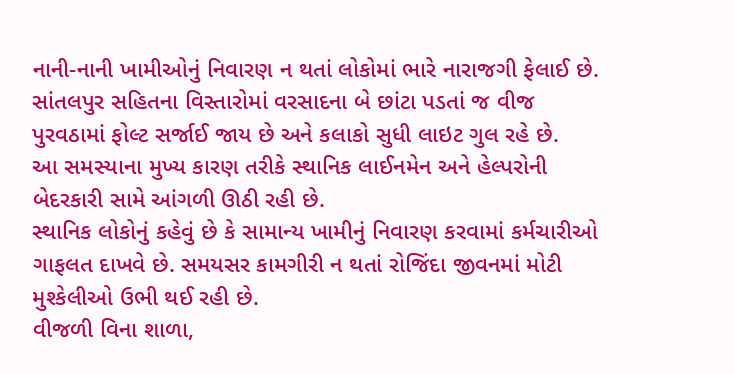નાની-નાની ખામીઓનું નિવારણ ન થતાં લોકોમાં ભારે નારાજગી ફેલાઈ છે.
સાંતલપુર સહિતના વિસ્તારોમાં વરસાદના બે છાંટા પડતાં જ વીજ પુરવઠામાં ફોલ્ટ સર્જાઈ જાય છે અને કલાકો સુધી લાઇટ ગુલ રહે છે.
આ સમસ્યાના મુખ્ય કારણ તરીકે સ્થાનિક લાઈનમેન અને હેલ્પરોની બેદરકારી સામે આંગળી ઊઠી રહી છે.
સ્થાનિક લોકોનું કહેવું છે કે સામાન્ય ખામીનું નિવારણ કરવામાં કર્મચારીઓ ગાફલત દાખવે છે. સમયસર કામગીરી ન થતાં રોજિંદા જીવનમાં મોટી મુશ્કેલીઓ ઉભી થઈ રહી છે.
વીજળી વિના શાળા,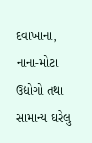દવાખાના, નાના-મોટા ઉદ્યોગો તથા સામાન્ય ઘરેલુ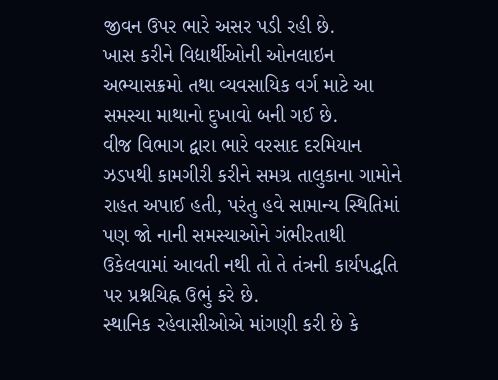જીવન ઉપર ભારે અસર પડી રહી છે.
ખાસ કરીને વિદ્યાર્થીઓની ઓનલાઇન અભ્યાસક્રમો તથા વ્યવસાયિક વર્ગ માટે આ સમસ્યા માથાનો દુખાવો બની ગઈ છે.
વીજ વિભાગ દ્વારા ભારે વરસાદ દરમિયાન ઝડપથી કામગીરી કરીને સમગ્ર તાલુકાના ગામોને રાહત અપાઈ હતી, પરંતુ હવે સામાન્ય સ્થિતિમાં પણ જો નાની સમસ્યાઓને ગંભીરતાથી ઉકેલવામાં આવતી નથી તો તે તંત્રની કાર્યપદ્ધતિ પર પ્રશ્નચિહ્ન ઉભું કરે છે.
સ્થાનિક રહેવાસીઓએ માંગણી કરી છે કે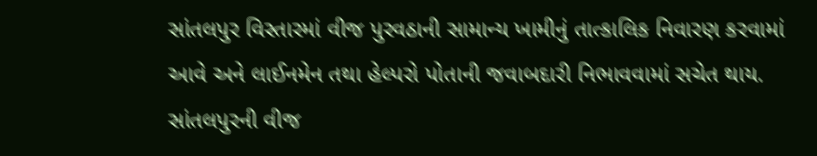સાંતલપુર વિસ્તારમાં વીજ પુરવઠાની સામાન્ય ખામીનું તાત્કાલિક નિવારણ કરવામાં આવે અને લાઈનમેન તથા હેલ્પરો પોતાની જવાબદારી નિભાવવામાં સચેત થાય.
સાંતલપુરની વીજ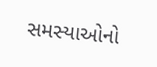સમસ્યાઓનો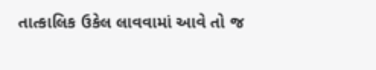તાત્કાલિક ઉકેલ લાવવામાં આવે તો જ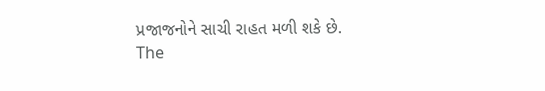પ્રજાજનોને સાચી રાહત મળી શકે છે.
The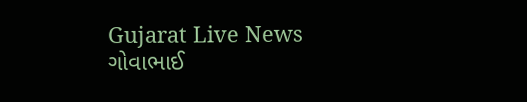Gujarat Live News ગોવાભાઈ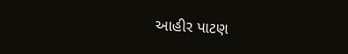આહીર પાટણ